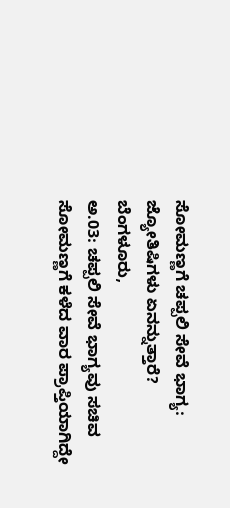ಸೋಮಣ್ಣಗೆ ಚಪ್ಪಲಿ ಸೇವೆ ಭಾಗ್ಯ: ಜ್ಯೋತಿಷಿಗಳು ಏನನ್ನುತ್ತಾರೆ?
ಬೆಂಗಳೂರು,
ಅ.03: ಚಪ್ಪಲಿ ಸೇವೆ ಭಾಗ್ಯವು ಸಚಿವ ಸೋಮಣ್ಣಗೆ ಕಳೆದ ವಾರ ಪ್ರಾಪ್ತಿಯಾಗಿದ್ದೇ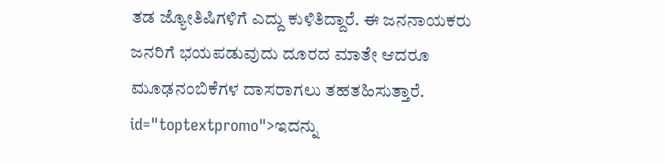ತಡ ಜ್ಯೋತಿಷಿಗಳಿಗೆ ಎದ್ದು ಕುಳಿತಿದ್ದಾರೆ. ಈ ಜನನಾಯಕರು ಜನರಿಗೆ ಭಯಪಡುವುದು ದೂರದ ಮಾತೇ ಆದರೂ ಮೂಢನಂಬಿಕೆಗಳ ದಾಸರಾಗಲು ತಹತಹಿಸುತ್ತಾರೆ. id="toptextpromo">ಇದನ್ನು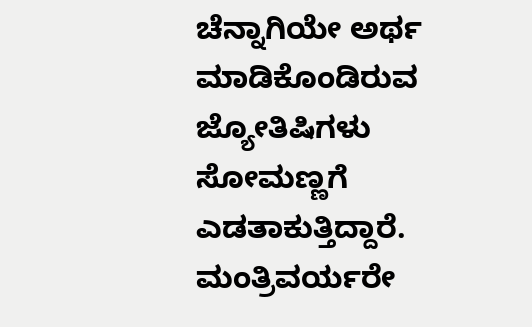ಚೆನ್ನಾಗಿಯೇ ಅರ್ಥ ಮಾಡಿಕೊಂಡಿರುವ ಜ್ಯೋತಿಷಿಗಳು ಸೋಮಣ್ಣಗೆ ಎಡತಾಕುತ್ತಿದ್ದಾರೆ. ಮಂತ್ರಿವರ್ಯರೇ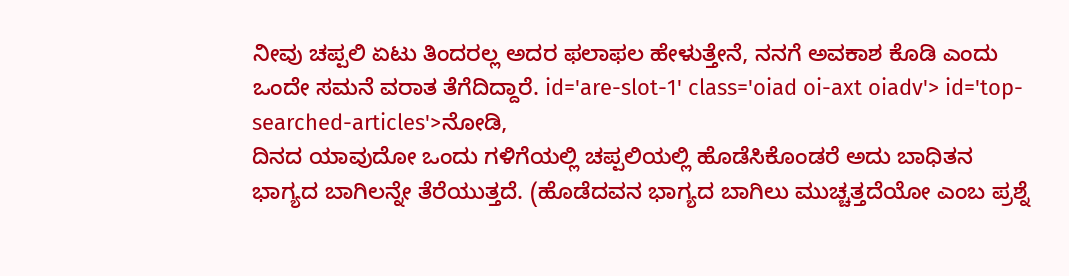ನೀವು ಚಪ್ಪಲಿ ಏಟು ತಿಂದರಲ್ಲ ಅದರ ಫಲಾಫಲ ಹೇಳುತ್ತೇನೆ, ನನಗೆ ಅವಕಾಶ ಕೊಡಿ ಎಂದು ಒಂದೇ ಸಮನೆ ವರಾತ ತೆಗೆದಿದ್ದಾರೆ. id='are-slot-1' class='oiad oi-axt oiadv'> id='top-searched-articles'>ನೋಡಿ,
ದಿನದ ಯಾವುದೋ ಒಂದು ಗಳಿಗೆಯಲ್ಲಿ ಚಪ್ಪಲಿಯಲ್ಲಿ ಹೊಡೆಸಿಕೊಂಡರೆ ಅದು ಬಾಧಿತನ ಭಾಗ್ಯದ ಬಾಗಿಲನ್ನೇ ತೆರೆಯುತ್ತದೆ. (ಹೊಡೆದವನ ಭಾಗ್ಯದ ಬಾಗಿಲು ಮುಚ್ಚತ್ತದೆಯೋ ಎಂಬ ಪ್ರಶ್ನೆ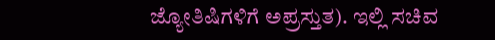ಜ್ಯೋತಿಷಿಗಳಿಗೆ ಅಪ್ರಸ್ತುತ). ಇಲ್ಲಿ ಸಚಿವ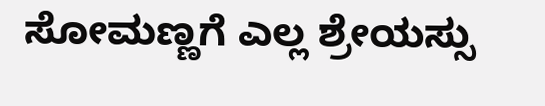ಸೋಮಣ್ಣಗೆ ಎಲ್ಲ ಶ್ರೇಯಸ್ಸು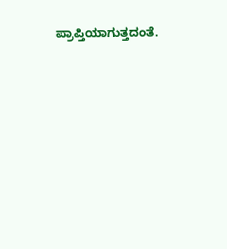ಪ್ರಾಪ್ತಿಯಾಗುತ್ತದಂತೆ.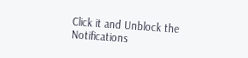Click it and Unblock the Notifications